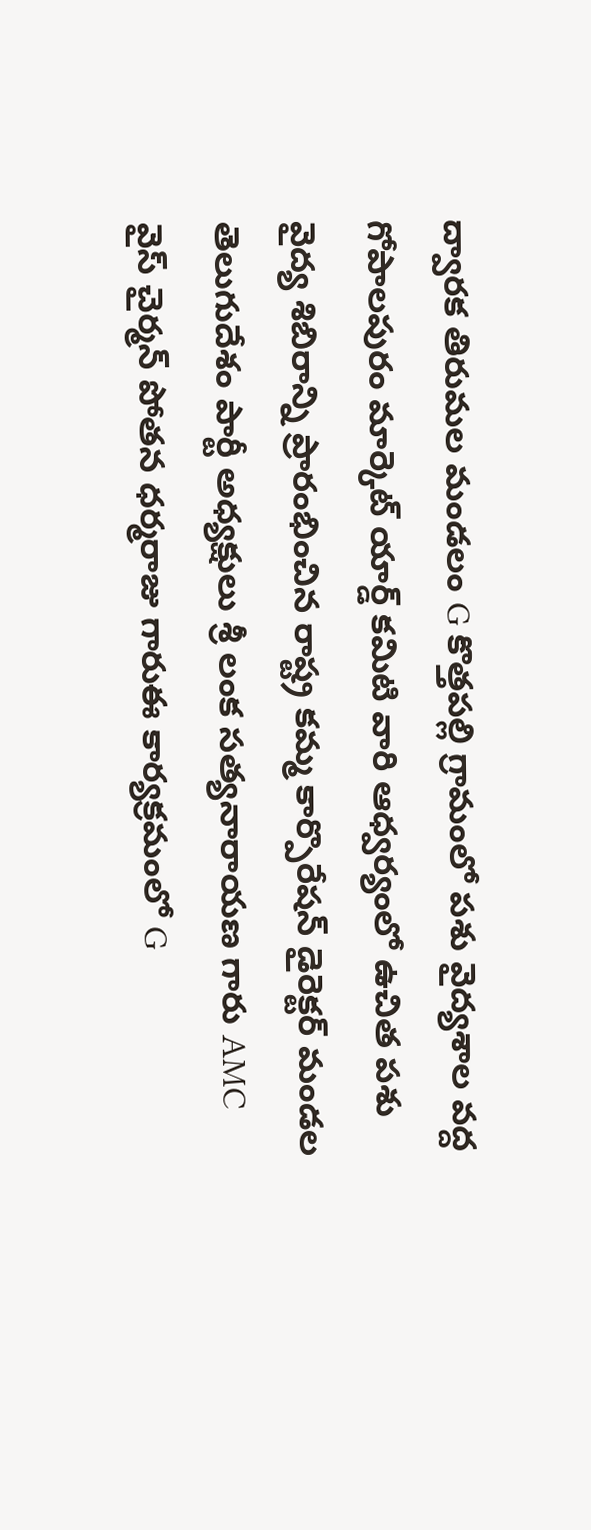ద్వారక తిరుమల మండలం G కొత్తపల్లి గ్రామంలో పశు వైద్యశాల వద్ద గోపాలపురం మార్కెట్ యార్డ్ కమిటి వారి ఆధ్వర్యంలో ఉచిత పశు వైద్య శిబిరాన్ని ప్రారంభించిన రాష్ట్ర కమ్మ కార్పొరేషన్ డైరెక్టర్ మండల తెలుగుదేశం పార్టీ అధ్యక్షులు శ్రీ లంక సత్యనారాయణ గారు AMC వైస్ చైర్మన్ పోతన ధర్మరాజు గారుఈ కార్యక్రమంలో G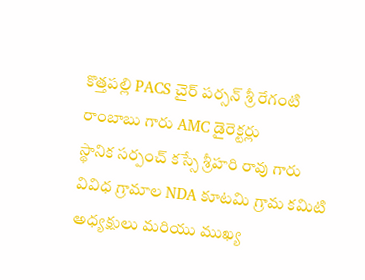కొత్తపల్లి PACS చైర్ పర్సన్ శ్రీ రేగంటి రాంబాబు గారు AMC డైరెక్టర్లు
స్థానిక సర్పంచ్ కస్సే శ్రీహరి రావు గారు వివిధ గ్రామాల NDA కూటమి గ్రామ కమిటి అధ్యక్షులు మరియు ముఖ్య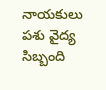నాయకులు పశు వైద్య సిబ్బంది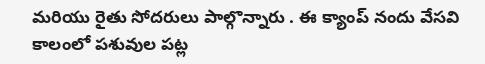మరియు రైతు సోదరులు పాల్గొన్నారు . ఈ క్యాంప్ నందు వేసవి కాలంలో పశువుల పట్ల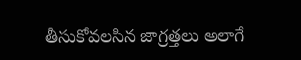తీసుకోవలసిన జాగ్రత్తలు అలాగే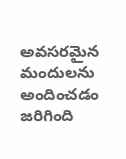అవసరమైన మందులను అందించడం జరిగింది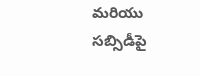మరియు సబ్సిడీపై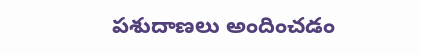పశుదాణలు అందించడం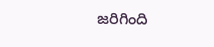జరిగింది